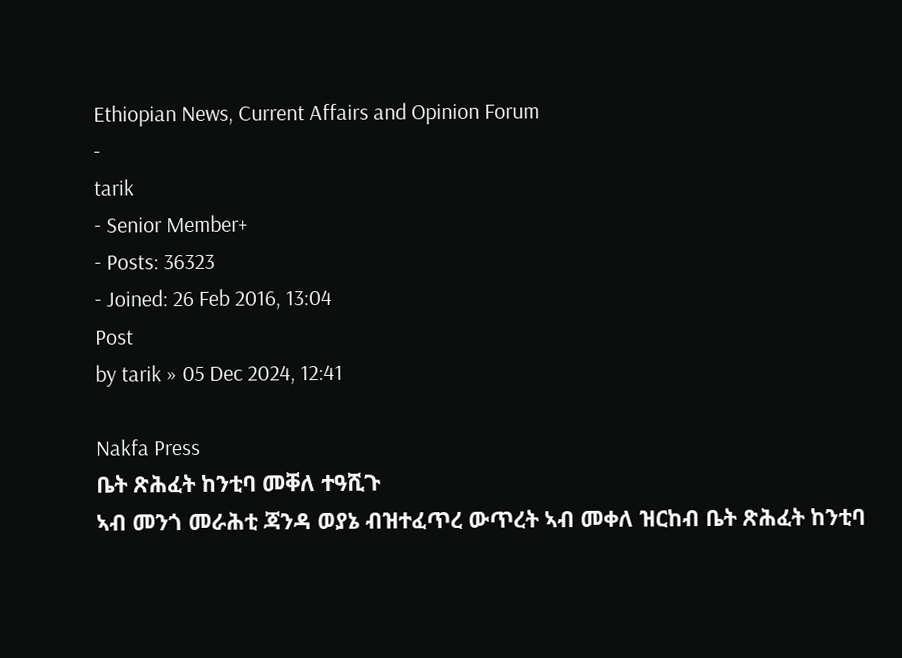Ethiopian News, Current Affairs and Opinion Forum
-
tarik
- Senior Member+
- Posts: 36323
- Joined: 26 Feb 2016, 13:04
Post
by tarik » 05 Dec 2024, 12:41

Nakfa Press
ቤት ጽሕፈት ከንቲባ መቐለ ተዓሺጉ
ኣብ መንጎ መራሕቲ ጃንዳ ወያኔ ብዝተፈጥረ ውጥረት ኣብ መቀለ ዝርከብ ቤት ጽሕፈት ከንቲባ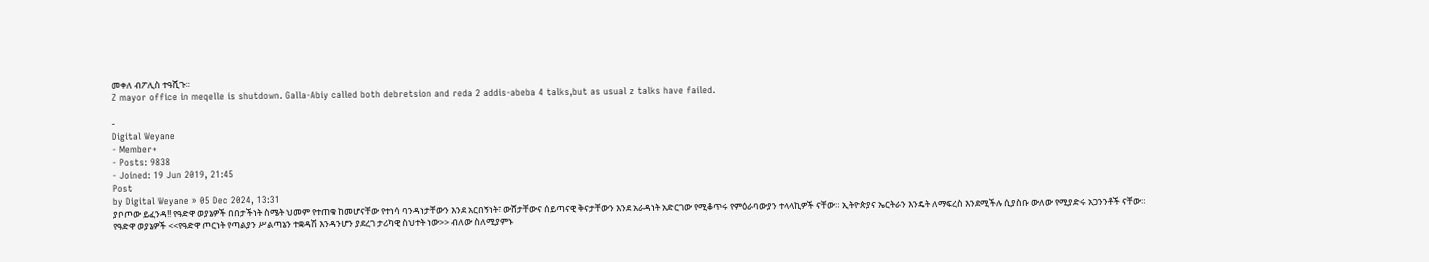መቀለ ብፖሊስ ተዓሺጉ።
Z mayor office in meqelle is shutdown. Galla-Abiy called both debretsion and reda 2 addis-abeba 4 talks,but as usual z talks have failed.

-
Digital Weyane
- Member+
- Posts: 9838
- Joined: 19 Jun 2019, 21:45
Post
by Digital Weyane » 05 Dec 2024, 13:31
ያቦጦው ይፈንዳ!! የዓድዋ ወያኔዎች በበታችነት ስሜት ህመም የተጠቁ ከመሆናቸው የተነሳ ባንዳነታቸውን እንደ አርበኝነት፣ ውሸታቸውና ሰይጣናዊ ቅናታቸውን እንደ አራዳነት አድርገው የሚቆጥሩ የምዕራባውያን ተላላኪዎች ናቸው። ኢትዮጵያና ኤርትራን እንዴት ለማፍረስ እንደሚችሉ ሲያስቡ ውለው የሚያድሩ አጋንንቶች ናቸው።
የዓድዋ ወያኔዎች <<የዓድዋ ጦርነት የጣልያን ሥልጣኔን ተቋዳሽ እንዳንሆን ያደረገ ታሪካዊ ስህተት ነው>> ብለው ስለሚያምኑ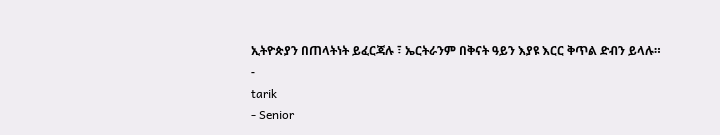ኢትዮጵያን በጠላትነት ይፈርጃሉ ፣ ኤርትራንም በቅናት ዓይን እያዩ እርር ቅጥል ድብን ይላሉ።
-
tarik
- Senior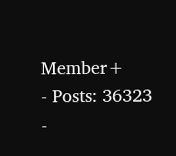Member+
- Posts: 36323
-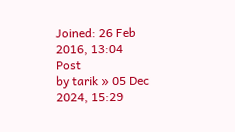Joined: 26 Feb 2016, 13:04
Post
by tarik » 05 Dec 2024, 15:29